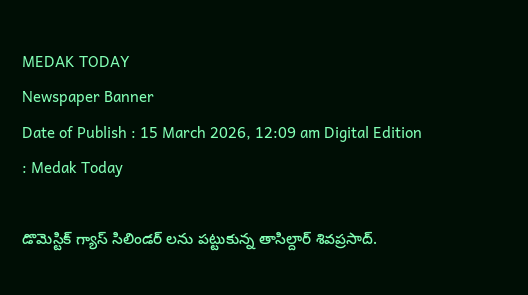MEDAK TODAY
Newspaper Banner
Date of Publish : 15 March 2026, 12:09 am Digital Edition : Medak Today

డొమెస్టిక్ గ్యాస్ సిలిండర్ లను పట్టుకున్న తాసిల్దార్ శివప్రసాద్.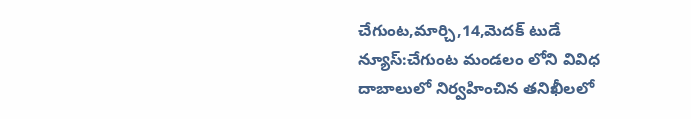చేగుంట,మార్చి,14,మెదక్ టుడే న్యూస్:చేగుంట మండలం లోని వివిధ దాబాలులో నిర్వహించిన తనిఖీలలో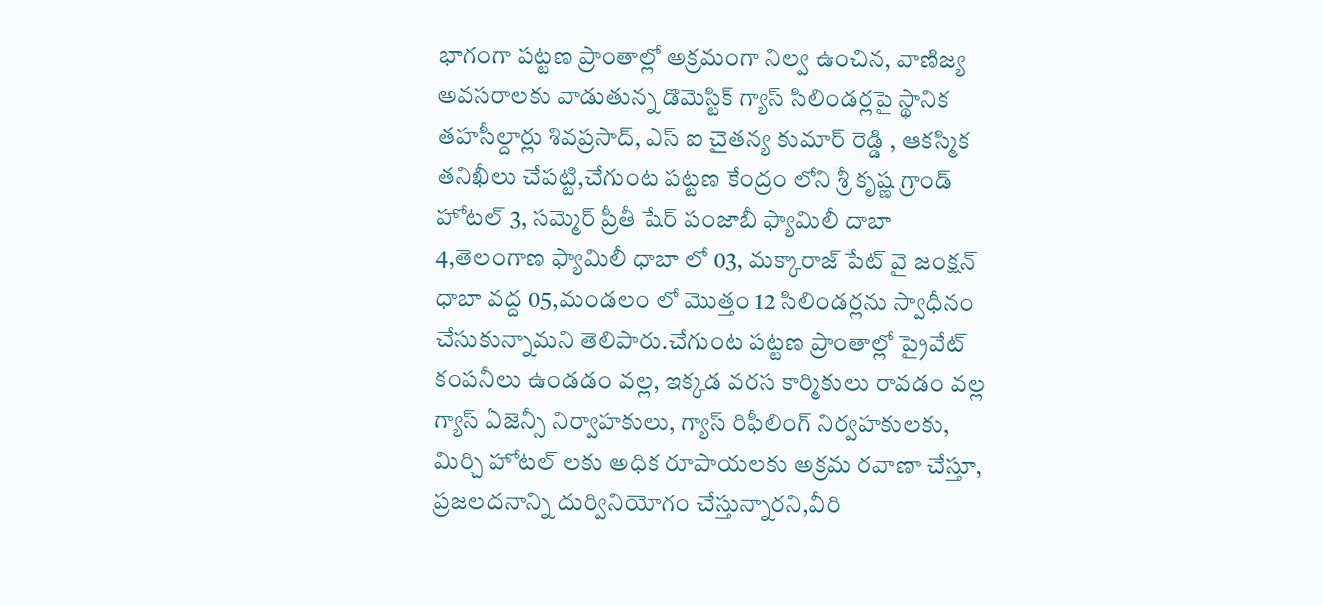భాగంగా పట్టణ ప్రాంతాల్లో అక్రమంగా నిల్వ ఉంచిన, వాణిజ్య అవసరాలకు వాడుతున్న డొమెస్టిక్ గ్యాస్ సిలిండర్లపై స్థానిక తహసీల్దార్లు శివప్రసాద్, ఎస్ ఐ చైతన్య కుమార్ రెడ్డి , ఆకస్మిక తనిఖీలు చేపట్టి,చేగుంట పట్టణ కేంద్రం లోని శ్రీ కృష్ణ గ్రాండ్ హోటల్ 3, సమ్మెర్ ప్రీతీ షేర్ పంజాబీ ఫ్యామిలీ దాబా 4,తెలంగాణ ఫ్యామిలీ ధాబా లో 03, మక్కారాజ్ పేట్ వై జంక్షన్ ధాబా వద్ద 05,మండలం లో మొత్తం 12 సిలిండర్లను స్వాధీనం చేసుకున్నామని తెలిపారు.చేగుంట పట్టణ ప్రాంతాల్లో ప్రైవేట్ కంపనీలు ఉండడం వల్ల, ఇక్కడ వరస కార్మికులు రావడం వల్ల గ్యాస్ ఏజెన్సీ నిర్వాహకులు, గ్యాస్ రిఫీలింగ్ నిర్వహకులకు, మిర్చి హోటల్ లకు అధిక రూపాయలకు అక్రమ రవాణా చేస్తూ, ప్రజలదనాన్ని దుర్వినియోగం చేస్తున్నారని,వీరి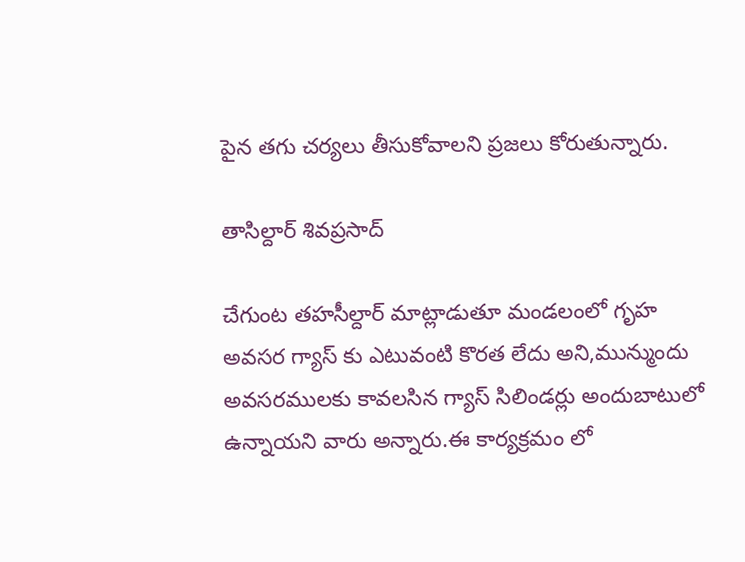పైన తగు చర్యలు తీసుకోవాలని ప్రజలు కోరుతున్నారు.

తాసిల్దార్ శివప్రసాద్

చేగుంట తహసీల్దార్ మాట్లాడుతూ మండలంలో గృహ అవసర గ్యాస్ కు ఎటువంటి కొరత లేదు అని,మున్ముందు అవసరములకు కావలసిన గ్యాస్ సిలిండర్లు అందుబాటులో ఉన్నాయని వారు అన్నారు.ఈ కార్యక్రమం లో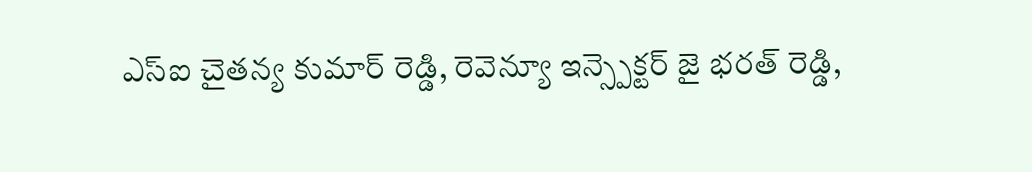ఎస్ఐ చైతన్య కుమార్ రెడ్డి, రెవెన్యూ ఇన్స్పెక్టర్ జై భరత్ రెడ్డి,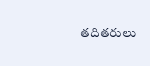తదితరులు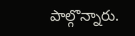పాల్గొన్నారు.